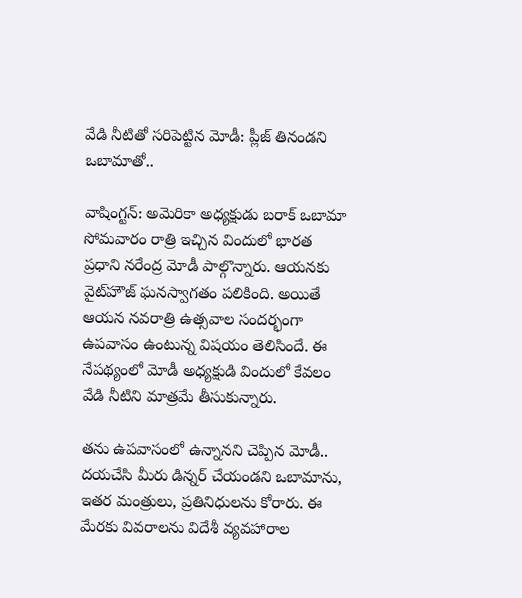వేడి నీటితో సరిపెట్టిన మోడీ: ప్లీజ్ తినండని ఒబామాతో..

వాషింగ్టన్: అమెరికా అధ్యక్షుడు బరాక్ ఒబామా సోమవారం రాత్రి ఇచ్చిన విందులో భారత ప్రధాని నరేంద్ర మోడీ పాల్గొన్నారు. ఆయనకు వైట్‌హౌజ్ ఘనస్వాగతం పలికింది. అయితే ఆయన నవరాత్రి ఉత్సవాల సందర్భంగా ఉపవాసం ఉంటున్న విషయం తెలిసిందే. ఈ నేపథ్యంలో మోడీ అధ్యక్షుడి విందులో కేవలం వేడి నీటిని మాత్రమే తీసుకున్నారు.

తను ఉపవాసంలో ఉన్నానని చెప్పిన మోడీ.. దయచేసి మీరు డిన్నర్ చేయండని ఒబామాను, ఇతర మంత్రులు, ప్రతినిధులను కోరారు. ఈ మేరకు వివరాలను విదేశీ వ్యవహారాల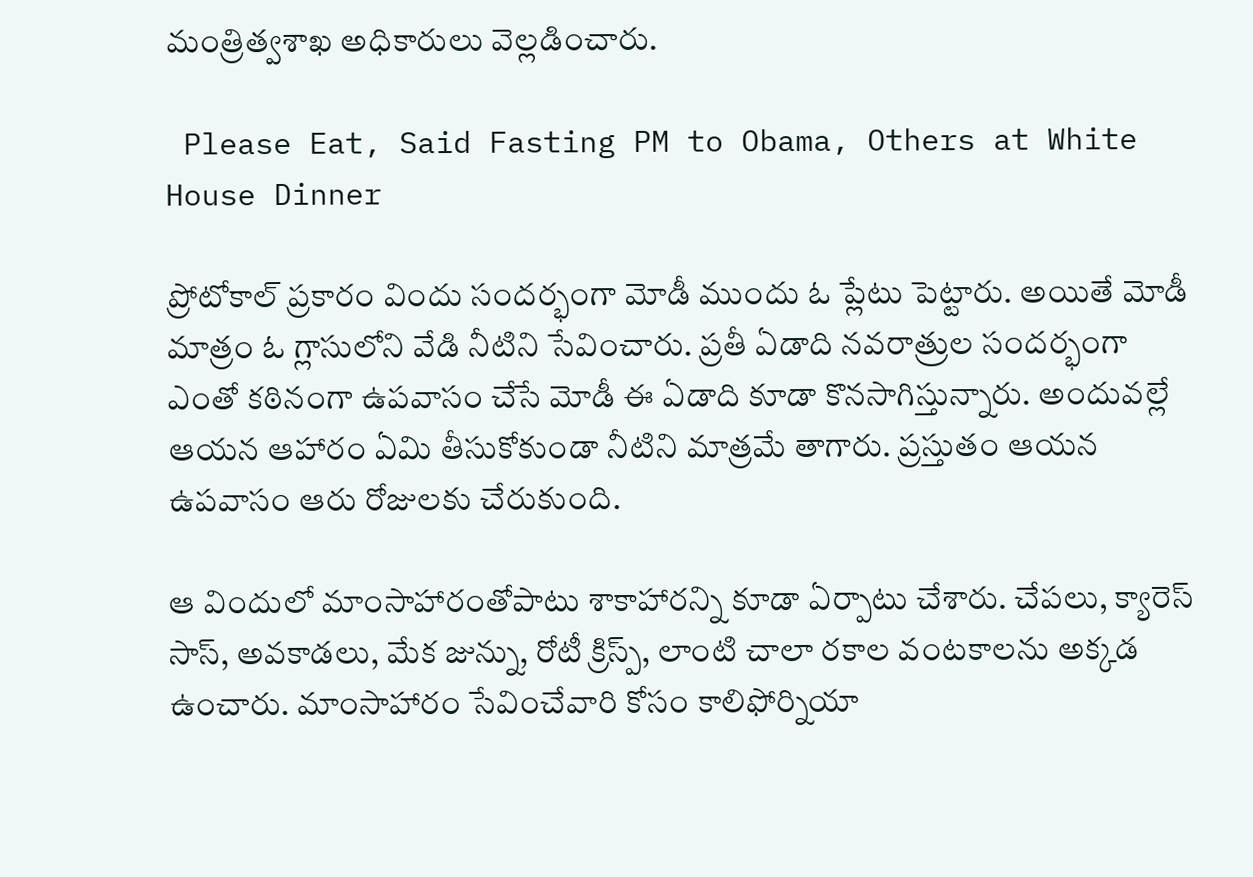మంత్రిత్వశాఖ అధికారులు వెల్లడించారు.

 Please Eat, Said Fasting PM to Obama, Others at White House Dinner

ప్రోటోకాల్ ప్రకారం విందు సందర్భంగా మోడీ ముందు ఓ ప్లేటు పెట్టారు. అయితే మోడీ మాత్రం ఓ గ్లాసులోని వేడి నీటిని సేవించారు. ప్రతీ ఏడాది నవరాత్రుల సందర్భంగా ఎంతో కఠినంగా ఉపవాసం చేసే మోడీ ఈ ఏడాది కూడా కొనసాగిస్తున్నారు. అందువల్లే ఆయన ఆహారం ఏమి తీసుకోకుండా నీటిని మాత్రమే తాగారు. ప్రస్తుతం ఆయన ఉపవాసం ఆరు రోజులకు చేరుకుంది.

ఆ విందులో మాంసాహారంతోపాటు శాకాహారన్ని కూడా ఏర్పాటు చేశారు. చేపలు, క్యారెస్ సాస్, అవకాడలు, మేక జున్ను, రోటీ క్రిస్ప్, లాంటి చాలా రకాల వంటకాలను అక్కడ ఉంచారు. మాంసాహారం సేవించేవారి కోసం కాలిఫోర్నియా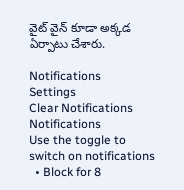వైట్ వైన్ కూడా అక్కడ ఏర్పాటు చేశారు.

Notifications
Settings
Clear Notifications
Notifications
Use the toggle to switch on notifications
  • Block for 8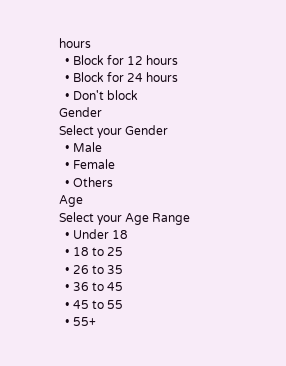hours
  • Block for 12 hours
  • Block for 24 hours
  • Don't block
Gender
Select your Gender
  • Male
  • Female
  • Others
Age
Select your Age Range
  • Under 18
  • 18 to 25
  • 26 to 35
  • 36 to 45
  • 45 to 55
  • 55+